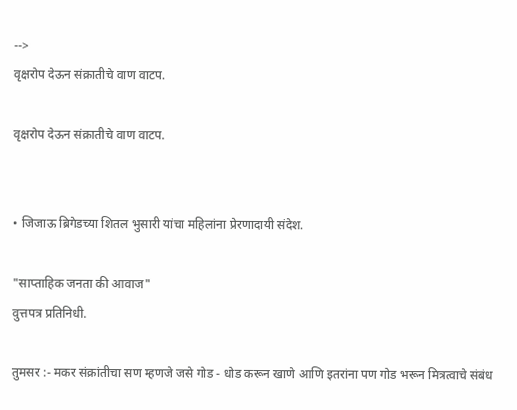-->
वृक्षरोप देऊन संक्रातीचे वाण वाटप.

वृक्षरोप देऊन संक्रातीचे वाण वाटप.


• जिजाऊ ब्रिगेडच्या शितल भुसारी यांचा महिलांना प्रेरणादायी संदेश.

"साप्ताहिक जनता की आवाज"
वुत्तपत्र प्रतिनिधी.

तुमसर :- मकर संक्रांतीचा सण म्हणजे जसे गोड - धोड करून खाणे आणि इतरांना पण गोड भरून मित्रत्वाचे संबंध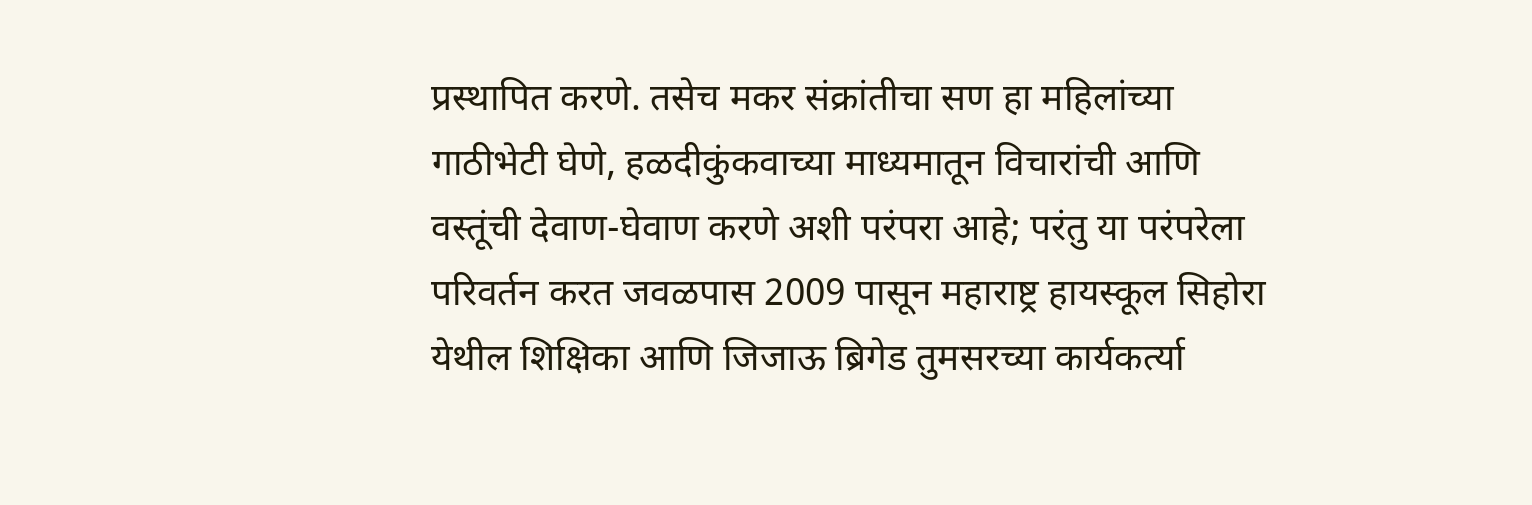प्रस्थापित करणे. तसेच मकर संक्रांतीचा सण हा महिलांच्या गाठीभेटी घेणे, हळदीकुंकवाच्या माध्यमातून विचारांची आणि वस्तूंची देवाण-घेवाण करणे अशी परंपरा आहे; परंतु या परंपरेला परिवर्तन करत जवळपास 2009 पासून महाराष्ट्र हायस्कूल सिहोरा येथील शिक्षिका आणि जिजाऊ ब्रिगेड तुमसरच्या कार्यकर्त्या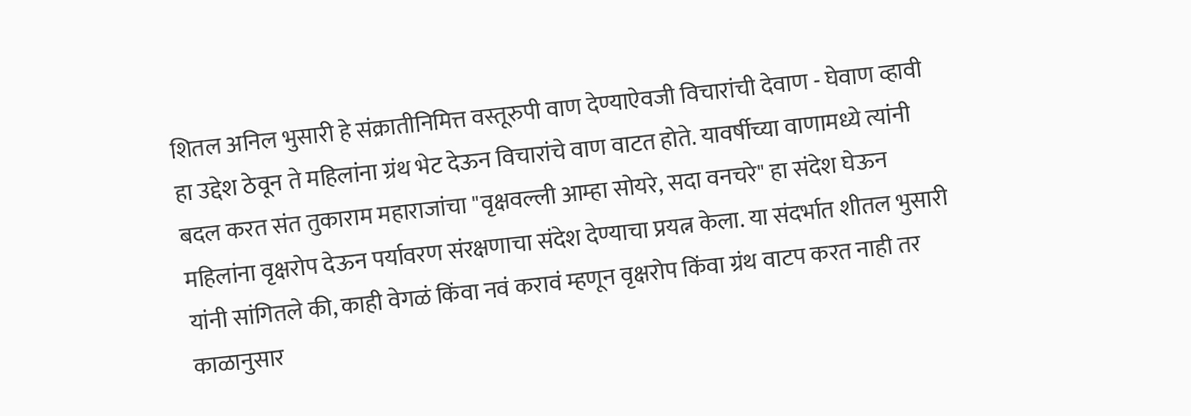शितल अनिल भुसारी हे संक्रातीनिमित्त वस्तूरुपी वाण देण्याऐवजी विचारांची देवाण - घेवाण व्हावी हा उद्देश ठेवून ते महिलांना ग्रंथ भेट देऊन विचारांचे वाण वाटत होते. यावर्षीच्या वाणामध्ये त्यांनी बदल करत संत तुकाराम महाराजांचा "वृक्षवल्ली आम्हा सोयरे, सदा वनचरे" हा संदेश घेऊन महिलांना वृक्षरोप देऊन पर्यावरण संरक्षणाचा संदेश देण्याचा प्रयत्न केला. या संदर्भात शीतल भुसारी यांनी सांगितले की, काही वेगळं किंवा नवं करावं म्हणून वृक्षरोप किंवा ग्रंथ वाटप करत नाही तर काळानुसार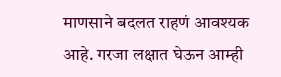माणसाने बदलत राहणं आवश्यक आहे. गरजा लक्षात घेऊन आम्ही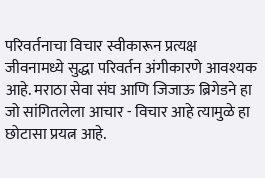परिवर्तनाचा विचार स्वीकारून प्रत्यक्ष जीवनामध्ये सुद्धा परिवर्तन अंगीकारणे आवश्यक आहे. मराठा सेवा संघ आणि जिजाऊ ब्रिगेडने हा जो सांगितलेला आचार - विचार आहे त्यामुळे हा छोटासा प्रयत्न आहे.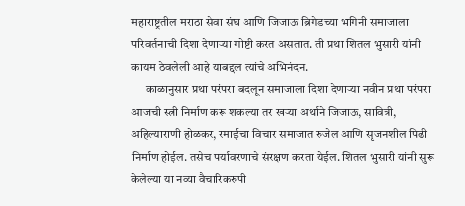महाराष्ट्रतील मराठा सेवा संघ आणि जिजाऊ ब्रिगेडच्या भगिनी समाजाला परिवर्तनाची दिशा देणाऱ्या गोष्टी करत असतात. ती प्रथा शितल भुसारी यांनी कायम ठेवलेली आहे याबद्दल त्यांचे अभिनंदन.
      काळानुसार प्रथा परंपरा बदलून समाजाला दिशा देणाऱ्या नवीन प्रथा परंपरा आजची स्त्री निर्माण करू शकल्या तर खऱ्या अर्थाने जिजाऊ, सावित्री, अहिल्याराणी होळकर, रमाईचा विचार समाजात रुजेल आणि सृजनशील पिढी निर्माण होईल. तसेच पर्यावरणाचे संरक्षण करता येईल. शितल भुसारी यांनी सुरू केलेल्या या नव्या वैचारिकरुपी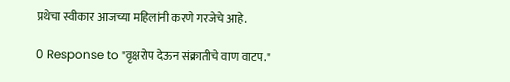प्रथेचा स्वीकार आजच्या महिलांनी करणे गरजेचे आहे.

0 Response to "वृक्षरोप देऊन संक्रातीचे वाण वाटप."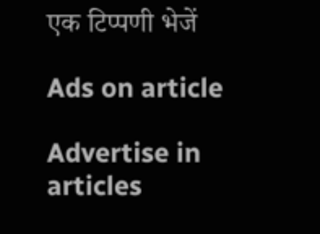एक टिप्पणी भेजें

Ads on article

Advertise in articles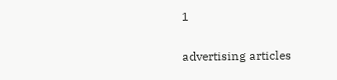1

advertising articles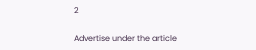2

Advertise under the article